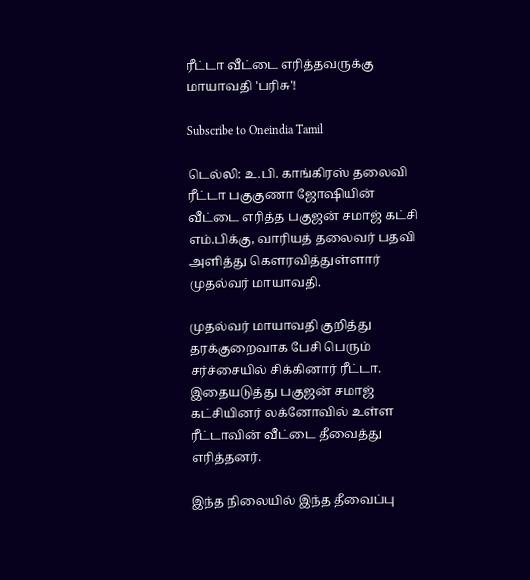ரீட்டா வீட்டை எரித்தவருக்கு மாயாவதி 'பரிசு'!

Subscribe to Oneindia Tamil

டெல்லி: உ.பி. காங்கிரஸ் தலைவி ரீட்டா பகுகுணா ஜோஷியின் வீட்டை எரித்த பகுஜன் சமாஜ் கட்சி எம்.பிக்கு, வாரியத் தலைவர் பதவி அளித்து கெளரவித்துள்ளார் முதல்வர் மாயாவதி.

முதல்வர் மாயாவதி குறித்து தரக்குறைவாக பேசி பெரும் சர்ச்சையில் சிக்கினார் ரீட்டா. இதையடுத்து பகுஜன் சமாஜ் கட்சியினர் லக்னோவில் உள்ள ரீட்டாவின் வீட்டை தீவைத்து எரித்தனர்.

இந்த நிலையில் இந்த தீவைப்பு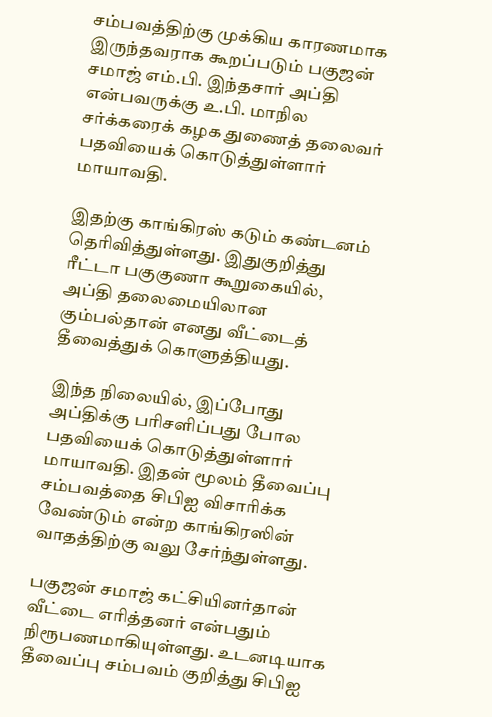சம்பவத்திற்கு முக்கிய காரணமாக இருந்தவராக கூறப்படும் பகுஜன் சமாஜ் எம்.பி. இந்தசார் அப்தி என்பவருக்கு உ.பி. மாநில சர்க்கரைக் கழக துணைத் தலைவர் பதவியைக் கொடுத்துள்ளார் மாயாவதி.

இதற்கு காங்கிரஸ் கடும் கண்டனம் தெரிவித்துள்ளது. இதுகுறித்து ரீட்டா பகுகுணா கூறுகையில், அப்தி தலைமையிலான கும்பல்தான் எனது வீட்டைத் தீவைத்துக் கொளுத்தியது.

இந்த நிலையில், இப்போது அப்திக்கு பரிசளிப்பது போல பதவியைக் கொடுத்துள்ளார் மாயாவதி. இதன் மூலம் தீவைப்பு சம்பவத்தை சிபிஐ விசாரிக்க வேண்டும் என்ற காங்கிரஸின் வாதத்திற்கு வலு சேர்ந்துள்ளது.

பகுஜன் சமாஜ் கட்சியினர்தான் வீட்டை எரித்தனர் என்பதும் நிரூபணமாகியுள்ளது. உடனடியாக தீவைப்பு சம்பவம் குறித்து சிபிஐ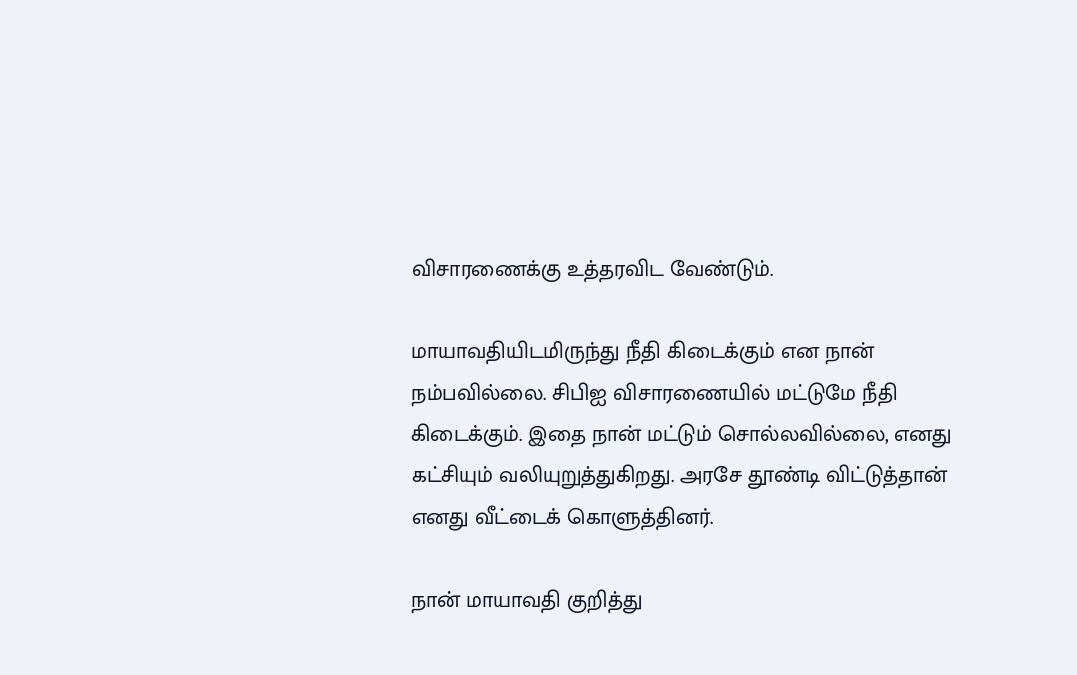விசாரணைக்கு உத்தரவிட வேண்டும்.

மாயாவதியிடமிருந்து நீதி கிடைக்கும் என நான் நம்பவில்லை. சிபிஐ விசாரணையில் மட்டுமே நீதி கிடைக்கும். இதை நான் மட்டும் சொல்லவில்லை, எனது கட்சியும் வலியுறுத்துகிறது. அரசே தூண்டி விட்டுத்தான் எனது வீட்டைக் கொளுத்தினர்.

நான் மாயாவதி குறித்து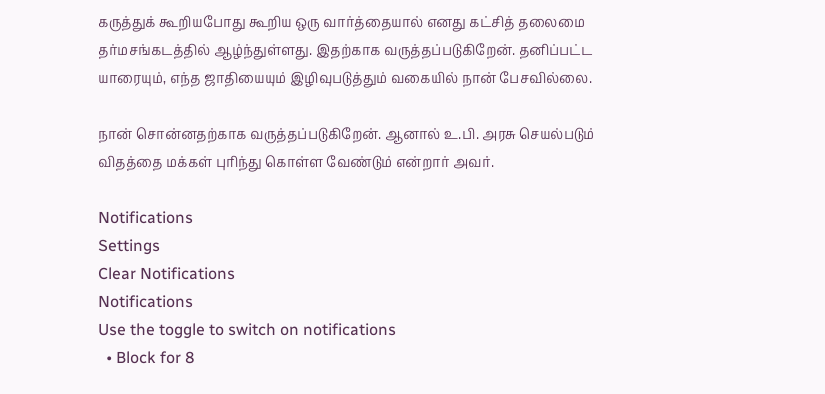கருத்துக் கூறியபோது கூறிய ஒரு வார்த்தையால் எனது கட்சித் தலைமை தர்மசங்கடத்தில் ஆழ்ந்துள்ளது. இதற்காக வருத்தப்படுகிறேன். தனிப்பட்ட யாரையும், எந்த ஜாதியையும் இழிவுபடுத்தும் வகையில் நான் பேசவில்லை.

நான் சொன்னதற்காக வருத்தப்படுகிறேன். ஆனால் உ.பி. அரசு செயல்படும் விதத்தை மக்கள் புரிந்து கொள்ள வேண்டும் என்றார் அவர்.

Notifications
Settings
Clear Notifications
Notifications
Use the toggle to switch on notifications
  • Block for 8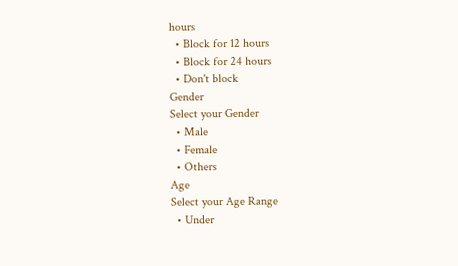hours
  • Block for 12 hours
  • Block for 24 hours
  • Don't block
Gender
Select your Gender
  • Male
  • Female
  • Others
Age
Select your Age Range
  • Under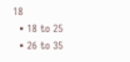18
  • 18 to 25
  • 26 to 35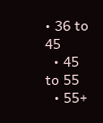• 36 to 45
  • 45 to 55
  • 55+